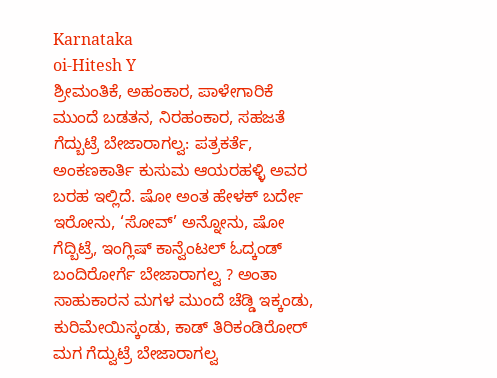Karnataka
oi-Hitesh Y
ಶ್ರೀಮಂತಿಕೆ, ಅಹಂಕಾರ, ಪಾಳೇಗಾರಿಕೆ ಮುಂದೆ ಬಡತನ, ನಿರಹಂಕಾರ, ಸಹಜತೆ ಗೆದ್ಬುಟ್ರೆ ಬೇಜಾರಾಗಲ್ವ: ಪತ್ರಕರ್ತೆ, ಅಂಕಣಕಾರ್ತಿ ಕುಸುಮ ಆಯರಹಳ್ಳಿ ಅವರ ಬರಹ ಇಲ್ಲಿದೆ. ಷೋ ಅಂತ ಹೇಳಕ್ ಬರ್ದೇ ಇರೋನು, ‘ಸೋವ್’ ಅನ್ನೋನು, ಷೋ ಗೆದ್ಬಿಟ್ರೆ, ಇಂಗ್ಲಿಷ್ ಕಾನ್ವೆಂಟಲ್ ಓದ್ಕಂಡ್ ಬಂದಿರೋರ್ಗೆ ಬೇಜಾರಾಗಲ್ವ ? ಅಂತಾ ಸಾಹುಕಾರನ ಮಗಳ ಮುಂದೆ ಚೆಡ್ಡಿ ಇಕ್ಕಂಡು, ಕುರಿಮೇಯಿಸ್ಕಂಡು, ಕಾಡ್ ತಿರಿಕಂಡಿರೋರ್ ಮಗ ಗೆದ್ವುಟ್ರೆ ಬೇಜಾರಾಗಲ್ವ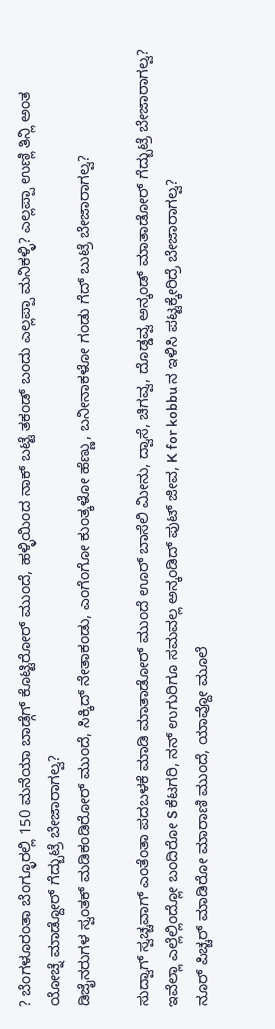? ಬೆಂಗಳೂರಂತಾ ಬೆಂಗ್ಳೂರಲ್ಲಿ 150 ಮನೆಯಾ ಬಾಡ್ಗೆಗ್ ಕೊಟ್ಟಿರೋರ್ ಮುಂದೆ, ಹಳ್ಳಿಯಿಂದ ನಾಕ್ ಬಟ್ಟೆ ತಕಂಡ್ ಬಂದು ಎಲ್ಲಪ್ಪಾ ಮನಿಕಳ್ಳಿ? ಎಲ್ಲಪ್ಪಾ ಉಣ್ಲಿ ತಿನ್ಲಿ ಅಂತ ಯೋಚ್ನೆ ಮಾಡ್ದೋರ್ ಗೆದ್ಬುಟ್ರೆ ಬೇಜಾರಾಗಲ್ವ?
ಡಿಜೈನರುಗಳ ಸ್ವಂತಕ್ ಮಡಿಕಂಡಿರೋರ್ ಮುಂದೆ, ಸಿಕ್ಕಿದ್ ನೇತಾಕಂಡು, ಎಂಗೆಂಗೋ ಕುಂತ್ಕಳೋ ಹೆಣ್ಣು, ಬನೀನಾಕಳೋ ಗಂಡು ಗೆದ್ ಬುಟ್ರೆ ಬೇಜಾರಾಗಲ್ವ?

ಸುದ್ವಾಗ್ ಸ್ವಚ್ಚವಾಗ್ ಎಂತೆಂತಾ ಪದಬಳಕೆ ಮಾಡಿ ಮಾತಾಡೋರ್ ಮುಂದೆ ಊರ್ ಬಾಸೆಲಿ ಮೀನು, ದ್ವಾಸೆ, ಚಿಗವ್ವ, ದೊಡ್ಡವ್ವ ಅನ್ಕಂಡ್ ಮಾತಾಡೋರ್ ಗೆದ್ಬುಟ್ರೆ ಬೇಜಾರಾಗಲ್ವ?
ಇವೆಲ್ಲಾ ಎಲ್ಲೆಲ್ಲಿಂದ್ಲೋ ಬಂದಿರೋ S ಕೆಟಗರಿ, ನನ್ ಉಗುರಿಗೂ ಸಮವಲ್ಲ ಅನ್ಕಂಡಿದ್ ಪುಟ್ ಜೀವ, K for kobbu ನ ಇಳಿಸಿ ಪಟ್ಟಕ್ಕೇರಿದ್ರೆ ಬೇಜಾರಾಗಲ್ವ?
ನೂರ್ ಪಿಚ್ಚರ್ ಮಾಡಿರೋ ಮಾರಾಣಿ ಮುಂದೆ, ಯಾವ್ದೋ ಮೂಲೆ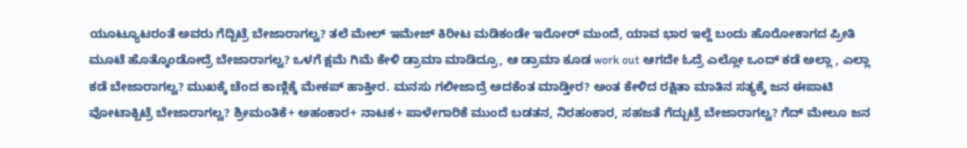ಯೂಟ್ಯೂಟರಂತೆ ಅವರು ಗೆದ್ಬಿಟ್ರೆ ಬೇಜಾರಾಗಲ್ವ? ತಲೆ ಮೇಲ್ ಇಮೇಜ್ ಕಿರೀಟ ಮಡಿಕಂಡೇ ಇರೋರ್ ಮುಂದೆ, ಯಾವ ಭಾರ ಇಲ್ದೆ ಬಂದು ಹೊರೋಕಾಗದ ಪ್ರೀತಿ ಮೂಟೆ ಹೊತ್ಕೊಂಡೋದ್ರೆ ಬೇಜಾರಾಗಲ್ವ? ಒಳಗೆ ಕ್ಷಮೆ ಗಿಮೆ ಕೇಳಿ ಡ್ರಾಮಾ ಮಾಡಿದ್ರೂ, ಆ ಡ್ರಾಮಾ ಕೂಡ work out ಆಗದೇ ಓದ್ರೆ ಎಲ್ಲೋ ಒಂದ್ ಕಡೆ ಅಲ್ಲಾ , ಎಲ್ಲಾ ಕಡೆ ಬೇಜಾರಾಗಲ್ವ? ಮುಖಕ್ಕೆ ಚೆಂದ ಕಾಣ್ಲಿಕ್ಕೆ ಮೇಕಪ್ ಹಾಕ್ತೀರ. ಮನಸು ಗಲೀಜಾದ್ರೆ ಅದಕೆಂತ ಮಾಡ್ತೀರ? ಅಂತ ಕೇಳಿದ ರಕ್ಷಿತಾ ಮಾತಿನ ಸತ್ಯಕ್ಕೆ ಜನ ಈಪಾಟಿ ವೋಟಾಕ್ಬಿಟ್ರೆ ಬೇಜಾರಾಗಲ್ವ? ಶ್ರೀಮಂತಿಕೆ+ ಅಹಂಕಾರ+ ನಾಟಕ+ ಪಾಳೇಗಾರಿಕೆ ಮುಂದೆ ಬಡತನ, ನಿರಹಂಕಾರ, ಸಹಜತೆ ಗೆದ್ಬುಟ್ರೆ ಬೇಜಾರಾಗಲ್ವ? ಗೆದ್ ಮೇಲೂ ಜನ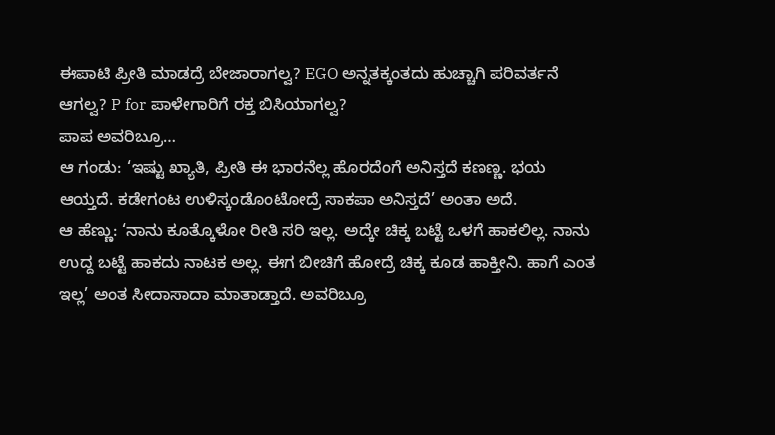ಈಪಾಟಿ ಪ್ರೀತಿ ಮಾಡದ್ರೆ ಬೇಜಾರಾಗಲ್ವ? EGO ಅನ್ನತಕ್ಕಂತದು ಹುಚ್ಚಾಗಿ ಪರಿವರ್ತನೆ ಆಗಲ್ವ? P for ಪಾಳೇಗಾರಿಗೆ ರಕ್ತ ಬಿಸಿಯಾಗಲ್ವ?
ಪಾಪ ಅವರಿಬ್ರೂ…
ಆ ಗಂಡು: ‘ಇಷ್ಟು ಖ್ಯಾತಿ, ಪ್ರೀತಿ ಈ ಭಾರನೆಲ್ಲ ಹೊರದೆಂಗೆ ಅನಿಸ್ತದೆ ಕಣಣ್ಣ. ಭಯ ಆಯ್ತದೆ. ಕಡೇಗಂಟ ಉಳಿಸ್ಕಂಡೊಂಟೋದ್ರೆ ಸಾಕಪಾ ಅನಿಸ್ತದೆ’ ಅಂತಾ ಅದೆ.
ಆ ಹೆಣ್ಣು: ‘ನಾನು ಕೂತ್ಕೊಳೋ ರೀತಿ ಸರಿ ಇಲ್ಲ. ಅದ್ಕೇ ಚಿಕ್ಕ ಬಟ್ಟೆ ಒಳಗೆ ಹಾಕಲಿಲ್ಲ. ನಾನು ಉದ್ದ ಬಟ್ಟೆ ಹಾಕದು ನಾಟಕ ಅಲ್ಲ. ಈಗ ಬೀಚಿಗೆ ಹೋದ್ರೆ ಚಿಕ್ಕ ಕೂಡ ಹಾಕ್ತೀನಿ. ಹಾಗೆ ಎಂತ ಇಲ್ಲ’ ಅಂತ ಸೀದಾಸಾದಾ ಮಾತಾಡ್ತಾದೆ. ಅವರಿಬ್ರೂ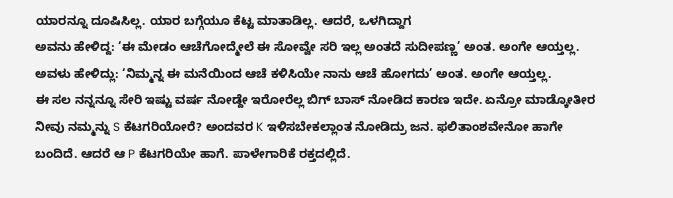ಯಾರನ್ನೂ ದೂಷಿಸಿಲ್ಲ. ಯಾರ ಬಗ್ಗೆಯೂ ಕೆಟ್ಟ ಮಾತಾಡಿಲ್ಲ. ಆದರೆ, ಒಳಗಿದ್ದಾಗ
ಅವನು ಹೇಳಿದ್ದ: ‘ಈ ಮೇಡಂ ಆಚೆಗೋದ್ಮೇಲೆ ಈ ಸೋವ್ವೇ ಸರಿ ಇಲ್ಲ ಅಂತದೆ ಸುದೀಪಣ್ಣ’ ಅಂತ. ಅಂಗೇ ಆಯ್ತಲ್ಲ. ಅವಳು ಹೇಳಿದ್ಲು: ‘ನಿಮ್ಮನ್ನ ಈ ಮನೆಯಿಂದ ಆಚೆ ಕಳಿಸಿಯೇ ನಾನು ಆಚೆ ಹೋಗದು’ ಅಂತ. ಅಂಗೇ ಆಯ್ತಲ್ಲ.
ಈ ಸಲ ನನ್ನನ್ನೂ ಸೇರಿ ಇಷ್ಟು ವರ್ಷ ನೋಡ್ದೇ ಇರೋರೆಲ್ಲ ಬಿಗ್ ಬಾಸ್ ನೋಡಿದ ಕಾರಣ ಇದೇ. ಏನ್ರೋ ಮಾಡ್ಕೋತೀರ ನೀವು ನಮ್ಮನ್ನು S ಕೆಟಗರಿಯೋರೆ? ಅಂದವರ K ಇಳಿಸಬೇಕಲ್ಲಾಂತ ನೋಡಿದ್ರು ಜನ. ಫಲಿತಾಂಶವೇನೋ ಹಾಗೇ ಬಂದಿದೆ. ಆದರೆ ಆ P ಕೆಟಗರಿಯೇ ಹಾಗೆ. ಪಾಳೇಗಾರಿಕೆ ರಕ್ತದಲ್ಲಿದೆ.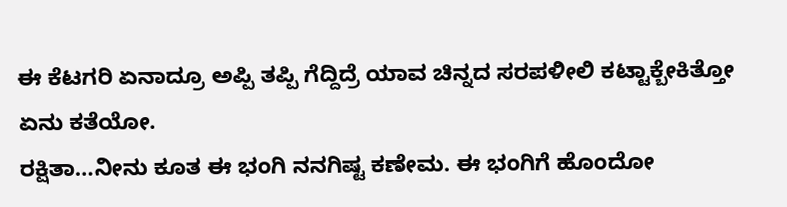ಈ ಕೆಟಗರಿ ಏನಾದ್ರೂ ಅಪ್ಪಿ ತಪ್ಪಿ ಗೆದ್ದಿದ್ರೆ ಯಾವ ಚಿನ್ನದ ಸರಪಳೀಲಿ ಕಟ್ಟಾಕ್ಬೇಕಿತ್ತೋ ಏನು ಕತೆಯೋ.
ರಕ್ಷಿತಾ…ನೀನು ಕೂತ ಈ ಭಂಗಿ ನನಗಿಷ್ಟ ಕಣೇಮ. ಈ ಭಂಗಿಗೆ ಹೊಂದೋ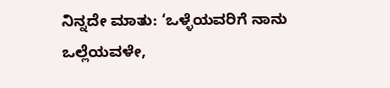ನಿನ್ನದೇ ಮಾತು: ‘ಒಳ್ಳೆಯವರಿಗೆ ನಾನು ಒಲ್ಲೆಯವಳೇ,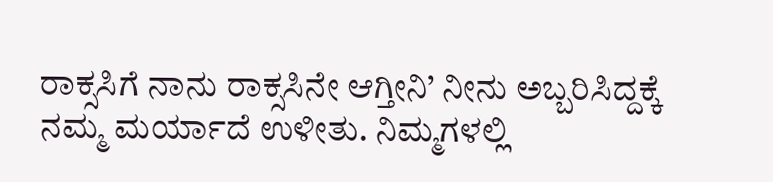ರಾಕ್ಸಸಿಗೆ ನಾನು ರಾಕ್ಸಸಿನೇ ಆಗ್ತೀನಿ’ ನೀನು ಅಬ್ಬರಿಸಿದ್ದಕ್ಕೆ ನಮ್ಮ ಮರ್ಯಾದೆ ಉಳೀತು. ನಿಮ್ಮಗಳಲ್ಲಿ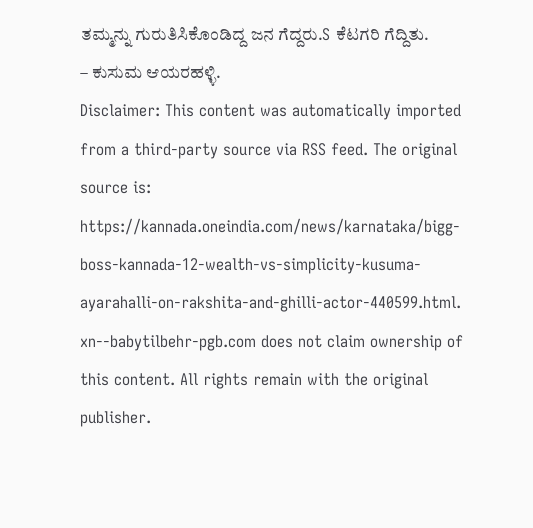ತಮ್ಮನ್ನು ಗುರುತಿಸಿಕೊಂಡಿದ್ದ ಜನ ಗೆದ್ದರು.S ಕೆಟಗರಿ ಗೆದ್ದಿತು.
– ಕುಸುಮ ಆಯರಹಳ್ಳಿ.
Disclaimer: This content was automatically imported from a third-party source via RSS feed. The original source is: https://kannada.oneindia.com/news/karnataka/bigg-boss-kannada-12-wealth-vs-simplicity-kusuma-ayarahalli-on-rakshita-and-ghilli-actor-440599.html. xn--babytilbehr-pgb.com does not claim ownership of this content. All rights remain with the original publisher.